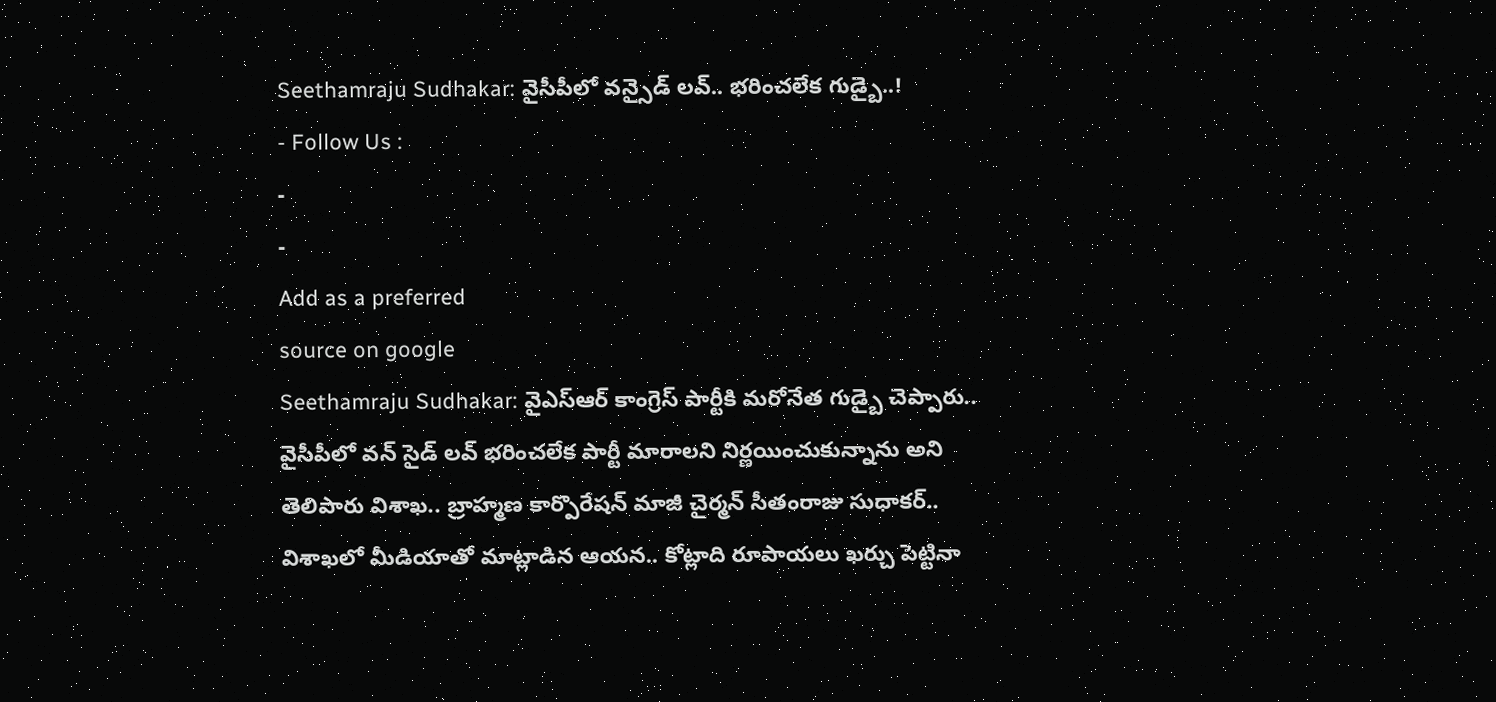Seethamraju Sudhakar: వైసీపీలో వన్సైడ్ లవ్.. భరించలేక గుడ్బై..!
- Follow Us :
-
-
Add as a preferred
source on google
Seethamraju Sudhakar: వైఎస్ఆర్ కాంగ్రెస్ పార్టీకి మరోనేత గుడ్బై చెప్పారు.. వైసీపీలో వన్ సైడ్ లవ్ భరించలేక పార్టీ మారాలని నిర్ణయించుకున్నాను అని తెలిపారు విశాఖ.. బ్రాహ్మణ కార్పొరేషన్ మాజీ చైర్మన్ సీతంరాజు సుధాకర్.. విశాఖలో మీడియాతో మాట్లాడిన ఆయన.. కోట్లాది రూపాయలు ఖర్చు పెట్టినా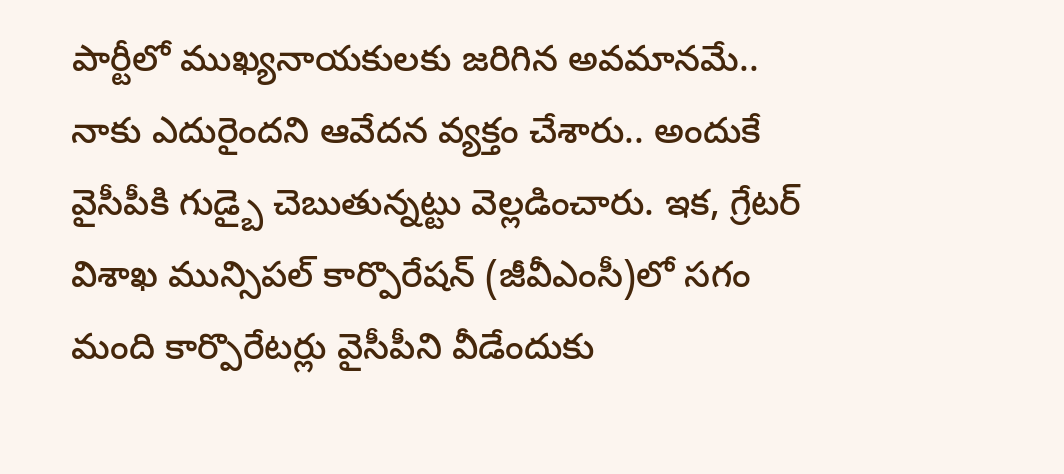పార్టీలో ముఖ్యనాయకులకు జరిగిన అవమానమే.. నాకు ఎదురైందని ఆవేదన వ్యక్తం చేశారు.. అందుకే వైసీపీకి గుడ్బై చెబుతున్నట్టు వెల్లడించారు. ఇక, గ్రేటర్ విశాఖ మున్సిపల్ కార్పొరేషన్ (జీవీఎంసీ)లో సగం మంది కార్పొరేటర్లు వైసీపీని వీడేందుకు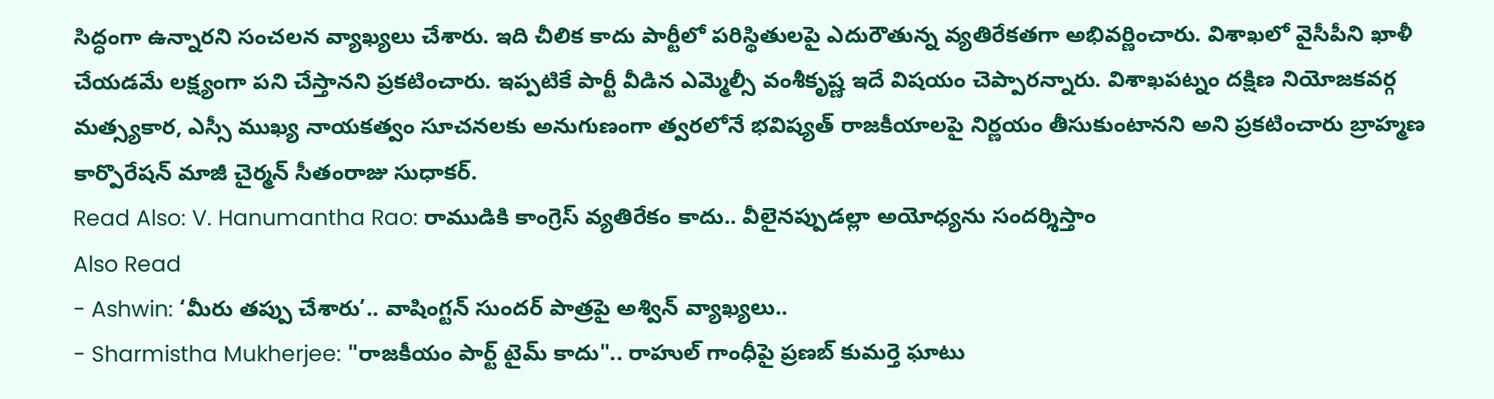సిద్ధంగా ఉన్నారని సంచలన వ్యాఖ్యలు చేశారు. ఇది చీలిక కాదు పార్టీలో పరిస్థితులపై ఎదురౌతున్న వ్యతిరేకతగా అభివర్ణించారు. విశాఖలో వైసీపీని ఖాళీ చేయడమే లక్ష్యంగా పని చేస్తానని ప్రకటించారు. ఇప్పటికే పార్టీ వీడిన ఎమ్మెల్సీ వంశీకృష్ణ ఇదే విషయం చెప్పారన్నారు. విశాఖపట్నం దక్షిణ నియోజకవర్గ మత్స్యకార, ఎస్సీ ముఖ్య నాయకత్వం సూచనలకు అనుగుణంగా త్వరలోనే భవిష్యత్ రాజకీయాలపై నిర్ణయం తీసుకుంటానని అని ప్రకటించారు బ్రాహ్మణ కార్పొరేషన్ మాజీ చైర్మన్ సీతంరాజు సుధాకర్.
Read Also: V. Hanumantha Rao: రాముడికి కాంగ్రెస్ వ్యతిరేకం కాదు.. వీలైనప్పుడల్లా అయోధ్యను సందర్శిస్తాం
Also Read
- Ashwin: ‘మీరు తప్పు చేశారు’.. వాషింగ్టన్ సుందర్ పాత్రపై అశ్విన్ వ్యాఖ్యలు..
- Sharmistha Mukherjee: "రాజకీయం పార్ట్ టైమ్ కాదు".. రాహుల్ గాంధీపై ప్రణబ్ కుమర్తె ఘాటు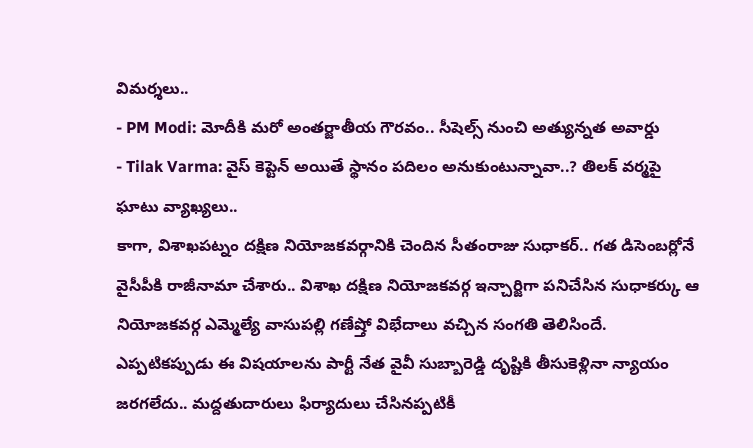విమర్శలు..
- PM Modi: మోదీకి మరో అంతర్జాతీయ గౌరవం.. సీషెల్స్ నుంచి అత్యున్నత అవార్డు
- Tilak Varma: వైస్ కెప్టెన్ అయితే స్థానం పదిలం అనుకుంటున్నావా..? తిలక్ వర్మపై ఘాటు వ్యాఖ్యలు..
కాగా, విశాఖపట్నం దక్షిణ నియోజకవర్గానికి చెందిన సీతంరాజు సుధాకర్.. గత డిసెంబర్లోనే వైసీపీకి రాజీనామా చేశారు.. విశాఖ దక్షిణ నియోజకవర్గ ఇన్చార్జిగా పనిచేసిన సుధాకర్కు ఆ నియోజకవర్గ ఎమ్మెల్యే వాసుపల్లి గణేష్తో విభేదాలు వచ్చిన సంగతి తెలిసిందే. ఎప్పటికప్పుడు ఈ విషయాలను పార్టీ నేత వైవీ సుబ్బారెడ్డి దృష్టికి తీసుకెళ్లినా న్యాయం జరగలేదు.. మద్దతుదారులు ఫిర్యాదులు చేసినప్పటికీ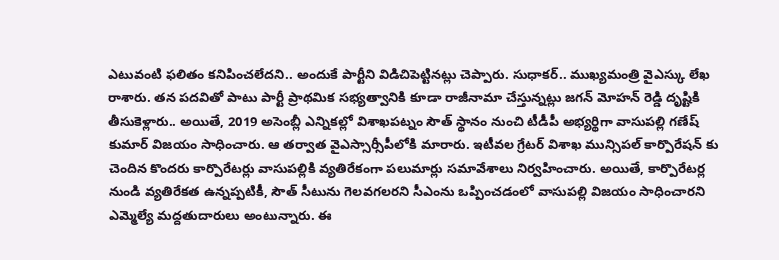ఎటువంటి ఫలితం కనిపించలేదని.. అందుకే పార్టీని విడిచిపెట్టినట్లు చెప్పారు. సుధాకర్.. ముఖ్యమంత్రి వైఎస్కు లేఖ రాశారు. తన పదవితో పాటు పార్టీ ప్రాథమిక సభ్యత్వానికి కూడా రాజీనామా చేస్తున్నట్లు జగన్ మోహన్ రెడ్డి దృష్టికి తీసుకెళ్లారు.. అయితే, 2019 అసెంబ్లీ ఎన్నికల్లో విశాఖపట్నం సౌత్ స్థానం నుంచి టీడీపీ అభ్యర్థిగా వాసుపల్లి గణేష్ కుమార్ విజయం సాధించారు. ఆ తర్వాత వైఎస్సార్సీపీలోకి మారారు. ఇటీవల గ్రేటర్ విశాఖ మున్సిపల్ కార్పొరేషన్ కు చెందిన కొందరు కార్పొరేటర్లు వాసుపల్లికి వ్యతిరేకంగా పలుమార్లు సమావేశాలు నిర్వహించారు. అయితే, కార్పొరేటర్ల నుండి వ్యతిరేకత ఉన్నప్పటికీ, సౌత్ సీటును గెలవగలరని సీఎంను ఒప్పించడంలో వాసుపల్లి విజయం సాధించారని ఎమ్మెల్యే మద్దతుదారులు అంటున్నారు. ఈ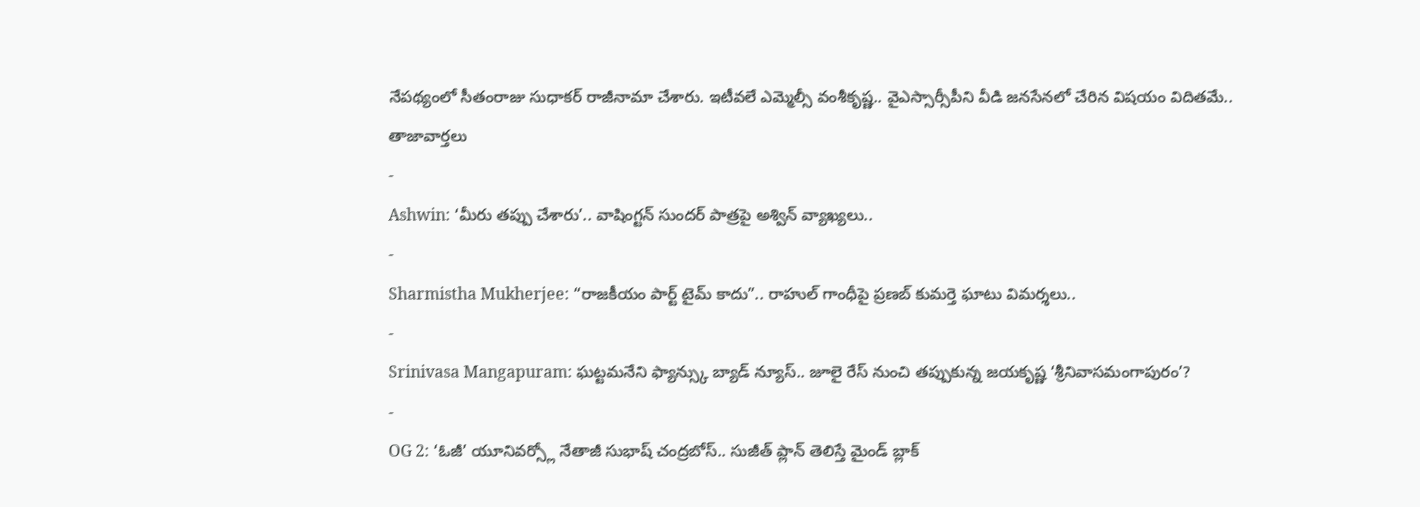నేపథ్యంలో సీతంరాజు సుధాకర్ రాజీనామా చేశారు. ఇటీవలే ఎమ్మెల్సీ వంశీకృష్ణ.. వైఎస్సార్సీపీని వీడి జనసేనలో చేరిన విషయం విదితమే..
తాజావార్తలు
-
Ashwin: ‘మీరు తప్పు చేశారు’.. వాషింగ్టన్ సుందర్ పాత్రపై అశ్విన్ వ్యాఖ్యలు..
-
Sharmistha Mukherjee: “రాజకీయం పార్ట్ టైమ్ కాదు”.. రాహుల్ గాంధీపై ప్రణబ్ కుమర్తె ఘాటు విమర్శలు..
-
Srinivasa Mangapuram: ఘట్టమనేని ఫ్యాన్స్కు బ్యాడ్ న్యూస్.. జూలై రేస్ నుంచి తప్పుకున్న జయకృష్ణ ‘శ్రీనివాసమంగాపురం’?
-
OG 2: ‘ఓజీ’ యూనివర్స్లో నేతాజీ సుభాష్ చంద్రబోస్.. సుజీత్ ప్లాన్ తెలిస్తే మైండ్ బ్లాక్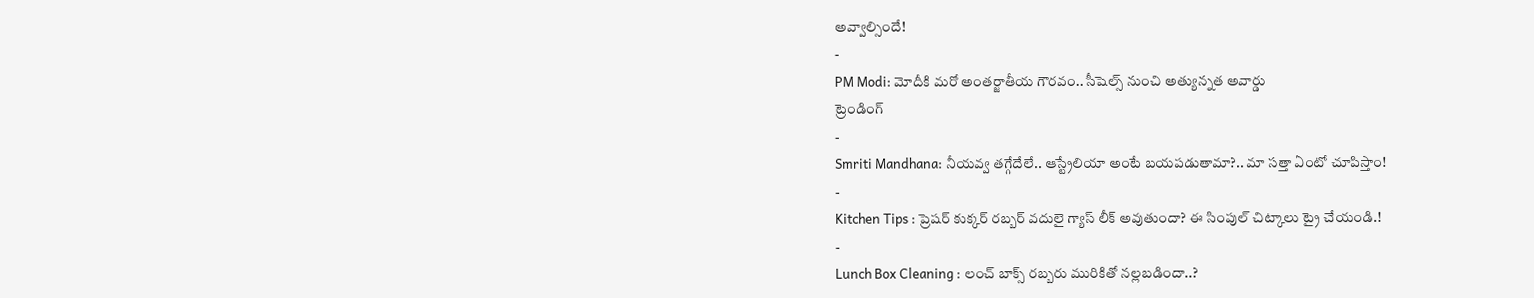అవ్వాల్సిందే!
-
PM Modi: మోదీకి మరో అంతర్జాతీయ గౌరవం.. సీషెల్స్ నుంచి అత్యున్నత అవార్డు
ట్రెండింగ్
-
Smriti Mandhana: నీయవ్వ తగ్గేదేలే.. ఆస్ట్రేలియా అంటే బయపడుతామా?.. మా సత్తా ఏంటో చూపిస్తాం!
-
Kitchen Tips : ప్రెషర్ కుక్కర్ రబ్బర్ వదులై గ్యాస్ లీక్ అవుతుందా? ఈ సింపుల్ చిట్కాలు ట్రై చేయండి.!
-
Lunch Box Cleaning : లంచ్ బాక్స్ రబ్బరు మురికితో నల్లబడిందా..?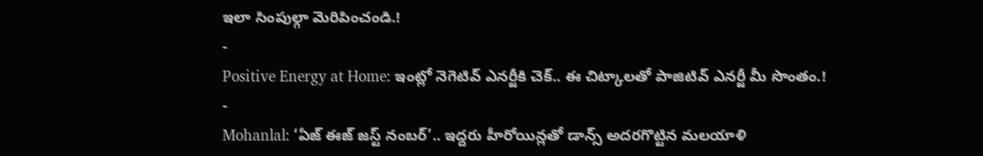ఇలా సింపుల్గా మెరిపించండి.!
-
Positive Energy at Home: ఇంట్లో నెగెటివ్ ఎనర్జీకి చెక్.. ఈ చిట్కాలతో పాజిటివ్ ఎనర్జీ మీ సొంతం.!
-
Mohanlal: ‘ఏజ్ ఈజ్ జస్ట్ నంబర్’.. ఇద్దరు హీరోయిన్లతో డాన్స్ అదరగొట్టిన మలయాళి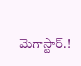మెగాస్టార్.!